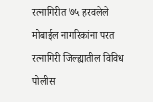रत्नागिरीत ७५ हरवलेले मोबाईल नागरिकांना परत
रत्नागिरी जिल्ह्यातील विविध पोलीस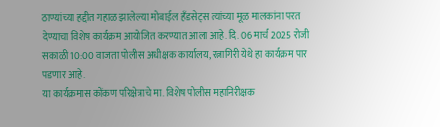ठाण्यांच्या हद्दीत गहाळ झालेल्या मोबाईल हँडसेट्स त्यांच्या मूळ मालकांना परत देण्याचा विशेष कार्यक्रम आयोजित करण्यात आला आहे. दि. 06 मार्च 2025 रोजी सकाळी 10:00 वाजता पोलीस अधीक्षक कार्यालय, रत्नागिरी येथे हा कार्यक्रम पार पडणार आहे.
या कार्यक्रमास कोंकण परिक्षेत्राचे मा. विशेष पोलीस महानिरीक्षक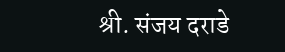श्री. संजय दराडे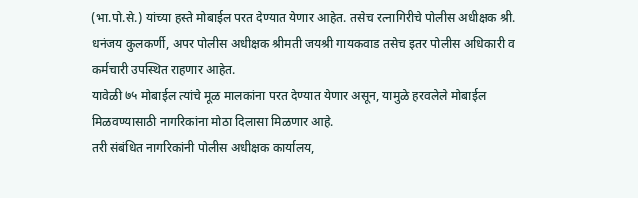(भा.पो.से.) यांच्या हस्ते मोबाईल परत देण्यात येणार आहेत. तसेच रत्नागिरीचे पोलीस अधीक्षक श्री. धनंजय कुलकर्णी, अपर पोलीस अधीक्षक श्रीमती जयश्री गायकवाड तसेच इतर पोलीस अधिकारी व कर्मचारी उपस्थित राहणार आहेत.
यावेळी ७५ मोबाईल त्यांचे मूळ मालकांना परत देण्यात येणार असून, यामुळे हरवलेले मोबाईल मिळवण्यासाठी नागरिकांना मोठा दिलासा मिळणार आहे.
तरी संबंधित नागरिकांनी पोलीस अधीक्षक कार्यालय,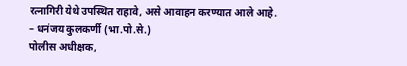रत्नागिरी येथे उपस्थित राहावे, असे आवाहन करण्यात आले आहे.
– धनंजय कुलकर्णी (भा.पो.से.)
पोलीस अधीक्षक,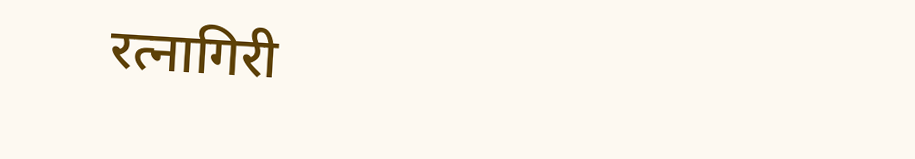रत्नागिरी